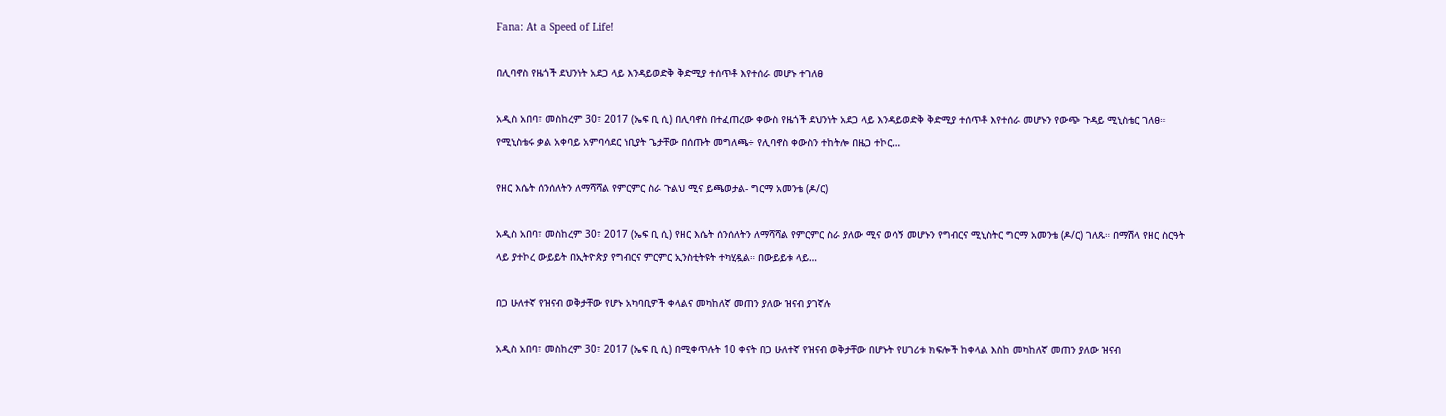Fana: At a Speed of Life!

በሊባኖስ የዜጎች ደህንነት አደጋ ላይ እንዳይወድቅ ቅድሚያ ተሰጥቶ እየተሰራ መሆኑ ተገለፀ

አዲስ አበባ፣ መስከረም 30፣ 2017 (ኤፍ ቢ ሲ) በሊባኖስ በተፈጠረው ቀውስ የዜጎች ደህንነት አደጋ ላይ እንዳይወድቅ ቅድሚያ ተሰጥቶ እየተሰራ መሆኑን የውጭ ጉዳይ ሚኒስቴር ገለፀ። የሚኒስቴሩ ቃል አቀባይ አምባሳደር ነቢያት ጌታቸው በሰጡት መግለጫ÷ የሊባኖስ ቀውስን ተከትሎ በዜጋ ተኮር…

የዘር እሴት ሰንሰለትን ለማሻሻል የምርምር ስራ ጉልህ ሚና ይጫወታል- ግርማ አመንቴ (ዶ/ር)

አዲስ አበባ፣ መስከረም 30፣ 2017 (ኤፍ ቢ ሲ) የዘር እሴት ሰንሰለትን ለማሻሻል የምርምር ስራ ያለው ሚና ወሳኝ መሆኑን የግብርና ሚኒስትር ግርማ አመንቴ (ዶ/ር) ገለጹ። በማሽላ የዘር ስርዓት ላይ ያተኮረ ውይይት በኢትዮጵያ የግብርና ምርምር ኢንስቲትዩት ተካሂዷል። በውይይቱ ላይ…

በጋ ሁለተኛ የዝናብ ወቅታቸው የሆኑ አካባቢዎች ቀላልና መካከለኛ መጠን ያለው ዝናብ ያገኛሉ

አዲስ አበባ፣ መስከረም 30፣ 2017 (ኤፍ ቢ ሲ) በሚቀጥሉት 10 ቀናት በጋ ሁለተኛ የዝናብ ወቅታቸው በሆኑት የሀገሪቱ ክፍሎች ከቀላል እስከ መካከለኛ መጠን ያለው ዝናብ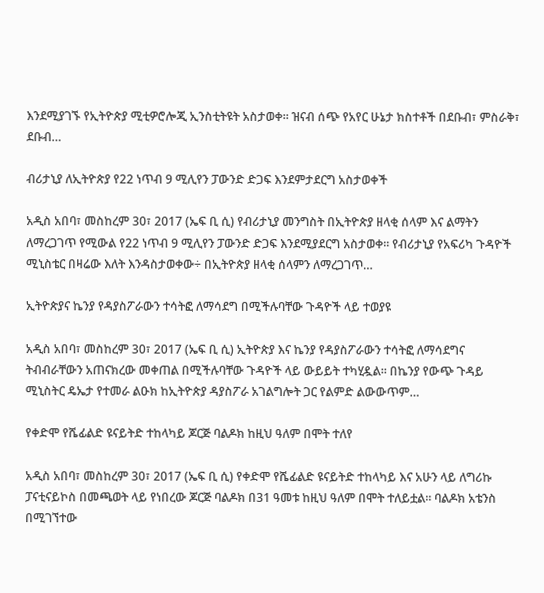እንደሚያገኙ የኢትዮጵያ ሚቲዎሮሎጂ ኢንስቲትዩት አስታወቀ፡፡ ዝናብ ሰጭ የአየር ሁኔታ ክስተቶች በደቡብ፣ ምስራቅ፣ ደቡብ…

ብሪታኒያ ለኢትዮጵያ የ22 ነጥብ 9 ሚሊየን ፓውንድ ድጋፍ እንደምታደርግ አስታወቀች

አዲስ አበባ፣ መስከረም 30፣ 2017 (ኤፍ ቢ ሲ) የብሪታኒያ መንግስት በኢትዮጵያ ዘላቂ ሰላም እና ልማትን ለማረጋገጥ የሚውል የ22 ነጥብ 9 ሚሊየን ፓውንድ ድጋፍ እንደሚያደርግ አስታወቀ፡፡ የብሪታኒያ የአፍሪካ ጉዳዮች ሚኒስቴር በዛሬው እለት እንዳስታወቀው÷ በኢትዮጵያ ዘላቂ ሰላምን ለማረጋገጥ…

ኢትዮጵያና ኬንያ የዳያስፖራውን ተሳትፎ ለማሳደግ በሚችሉባቸው ጉዳዮች ላይ ተወያዩ

አዲስ አበባ፣ መስከረም 30፣ 2017 (ኤፍ ቢ ሲ) ኢትዮጵያ እና ኬንያ የዳያስፖራውን ተሳትፎ ለማሳደግና ትብብራቸውን አጠናክረው መቀጠል በሚችሉባቸው ጉዳዮች ላይ ውይይት ተካሂዷል፡፡ በኬንያ የውጭ ጉዳይ ሚኒስትር ዴኤታ የተመራ ልዑክ ከኢትዮጵያ ዳያስፖራ አገልግሎት ጋር የልምድ ልውውጥም…

የቀድሞ የሼፊልድ ዩናይትድ ተከላካይ ጆርጅ ባልዶክ ከዚህ ዓለም በሞት ተለየ

አዲስ አበባ፣ መስከረም 30፣ 2017 (ኤፍ ቢ ሲ) የቀድሞ የሼፊልድ ዩናይትድ ተከላካይ እና አሁን ላይ ለግሪኩ ፓናቲናይኮስ በመጫወት ላይ የነበረው ጆርጅ ባልዶክ በ31 ዓመቱ ከዚህ ዓለም በሞት ተለይቷል፡፡ ባልዶክ አቴንስ በሚገኘተው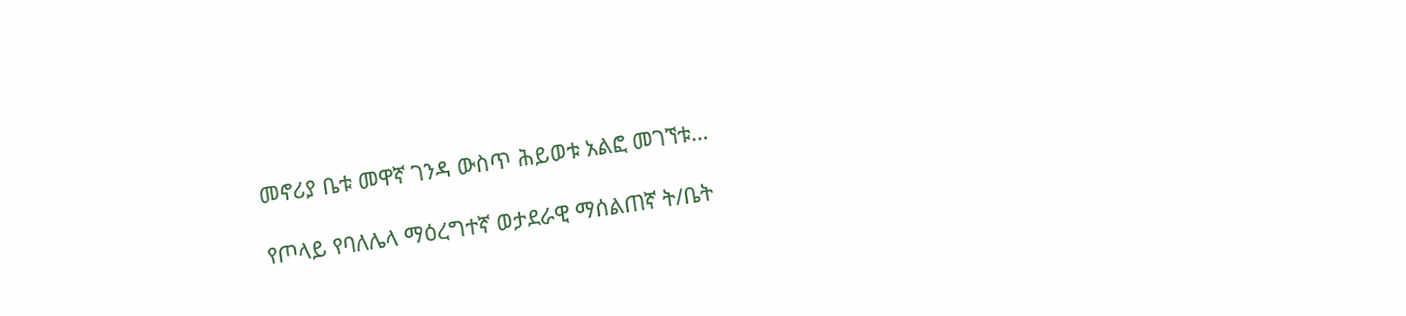መኖሪያ ቤቱ መዋኛ ገንዳ ውስጥ ሕይወቱ አልፎ መገኘቱ…

የጦላይ የባለሌላ ማዕረግተኛ ወታደራዊ ማሰልጠኛ ት/ቤት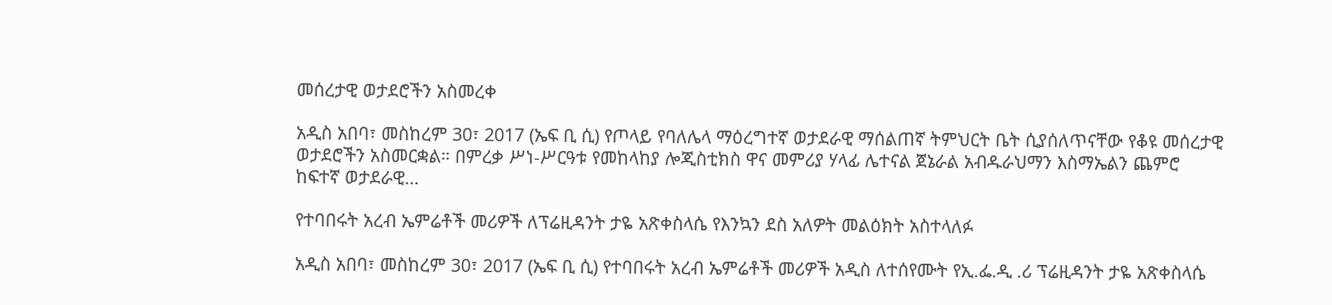መሰረታዊ ወታደሮችን አስመረቀ

አዲስ አበባ፣ መስከረም 30፣ 2017 (ኤፍ ቢ ሲ) የጦላይ የባለሌላ ማዕረግተኛ ወታደራዊ ማሰልጠኛ ትምህርት ቤት ሲያሰለጥናቸው የቆዩ መሰረታዊ ወታደሮችን አስመርቋል። በምረቃ ሥነ-ሥርዓቱ የመከላከያ ሎጂስቲክስ ዋና መምሪያ ሃላፊ ሌተናል ጀኔራል አብዱራህማን እስማኤልን ጨምሮ ከፍተኛ ወታደራዊ…

የተባበሩት አረብ ኤምሬቶች መሪዎች ለፕሬዚዳንት ታዬ አጽቀስላሴ የእንኳን ደስ አለዎት መልዕክት አስተላለፉ

አዲስ አበባ፣ መስከረም 30፣ 2017 (ኤፍ ቢ ሲ) የተባበሩት አረብ ኤምሬቶች መሪዎች አዲስ ለተሰየሙት የኢ.ፌ.ዲ .ሪ ፕሬዚዳንት ታዬ አጽቀስላሴ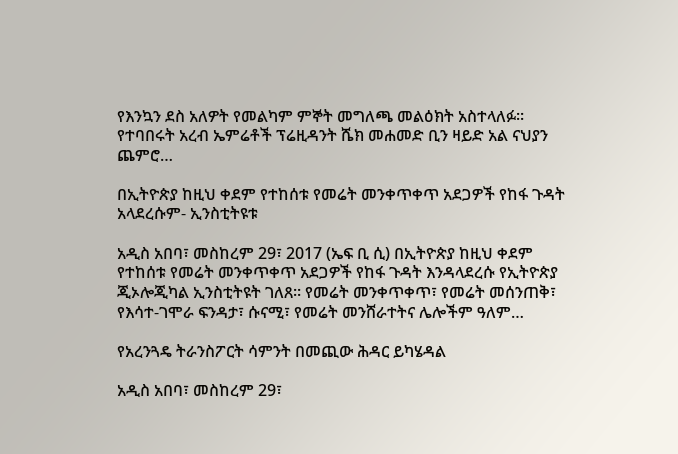የእንኳን ደስ አለዎት የመልካም ምኞት መግለጫ መልዕክት አስተላለፉ፡፡ የተባበሩት አረብ ኤምሬቶች ፕሬዚዳንት ሼክ መሐመድ ቢን ዛይድ አል ናህያን ጨምሮ…

በኢትዮጵያ ከዚህ ቀደም የተከሰቱ የመሬት መንቀጥቀጥ አደጋዎች የከፋ ጉዳት አላደረሱም- ኢንስቲትዩቱ

አዲስ አበባ፣ መስከረም 29፣ 2017 (ኤፍ ቢ ሲ) በኢትዮጵያ ከዚህ ቀደም የተከሰቱ የመሬት መንቀጥቀጥ አደጋዎች የከፋ ጉዳት እንዳላደረሱ የኢትዮጵያ ጂኦሎጂካል ኢንስቲትዩት ገለጸ። የመሬት መንቀጥቀጥ፣ የመሬት መሰንጠቅ፣ የእሳተ-ገሞራ ፍንዳታ፣ ሱናሚ፣ የመሬት መንሸራተትና ሌሎችም ዓለም…

የአረንጓዴ ትራንስፖርት ሳምንት በመጪው ሕዳር ይካሄዳል

አዲስ አበባ፣ መስከረም 29፣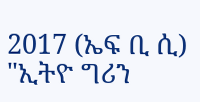2017 (ኤፍ ቢ ሲ) "ኢትዮ ግሪን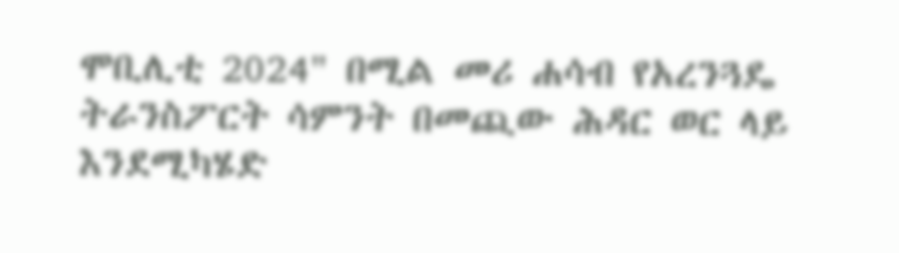ሞቢሊቲ 2024" በሚል መሪ ሐሳብ የአረንጓዴ ትራንስፖርት ሳምንት በመጪው ሕዳር ወር ላይ እንደሚካሄድ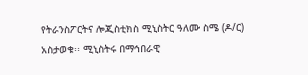የትራንስፖርትና ሎጂስቲክስ ሚኒስትር ዓለሙ ስሜ (ዶ/ር) አስታወቁ፡፡ ሚኒስትሩ በማኅበራዊ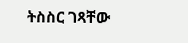ትስስር ገጻቸው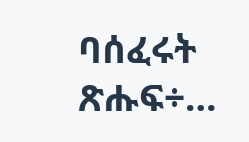ባሰፈሩት ጽሑፍ÷…